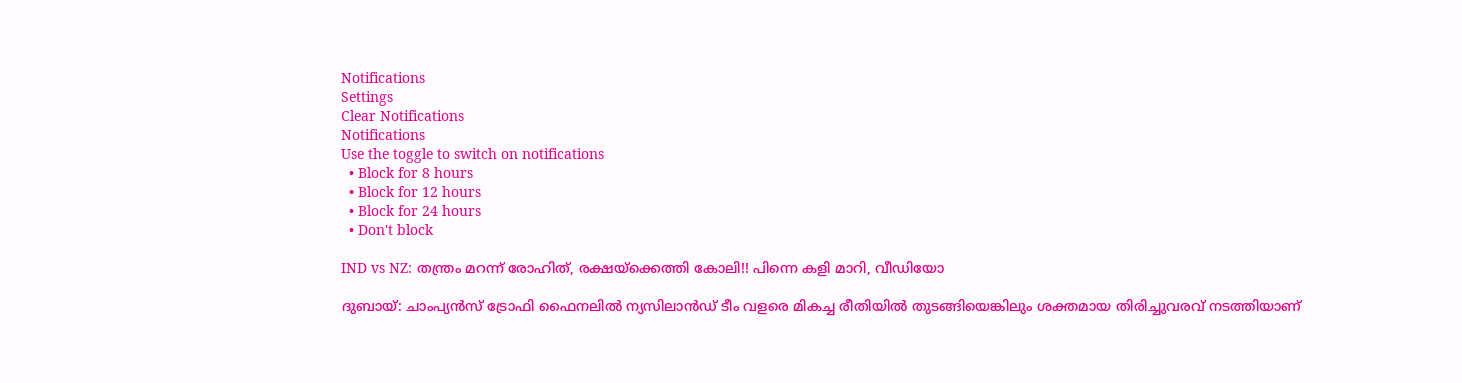Notifications
Settings
Clear Notifications
Notifications
Use the toggle to switch on notifications
  • Block for 8 hours
  • Block for 12 hours
  • Block for 24 hours
  • Don't block

IND vs NZ: തന്ത്രം മറന്ന് രോഹിത്, രക്ഷയ്‌ക്കെത്തി കോലി!! പിന്നെ കളി മാറി, വീഡിയോ

ദുബായ്: ചാംപ്യന്‍സ് ട്രോഫി ഫൈനലില്‍ ന്യസിലാന്‍ഡ് ടീം വളരെ മികച്ച രീതിയില്‍ തുടങ്ങിയെങ്കിലും ശക്തമായ തിരിച്ചുവരവ് നടത്തിയാണ്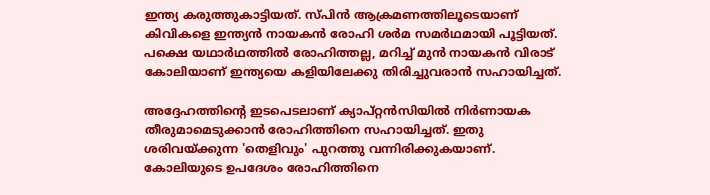ഇന്ത്യ കരുത്തുകാട്ടിയത്. സ്പിന്‍ ആക്രമണത്തിലൂടെയാണ് കിവികളെ ഇന്ത്യന്‍ നായകന്‍ രോഹി ശര്‍മ സമര്‍ഥമായി പൂട്ടിയത്. പക്ഷെ യഥാര്‍ഥത്തില്‍ രോഹിത്തല്ല, മറിച്ച് മുന്‍ നായകന്‍ വിരാട് കോലിയാണ് ഇന്ത്യയെ കളിയിലേക്കു തിരിച്ചുവരാന്‍ സഹായിച്ചത്.

അദ്ദേഹത്തിന്റെ ഇടപെടലാണ് ക്യാപ്റ്റന്‍സിയില്‍ നിര്‍ണായക തീരുമാമെടുക്കാന്‍ രോഹിത്തിനെ സഹായിച്ചത്. ഇതു ശരിവയ്ക്കുന്ന 'തെളിവും' പുറത്തു വന്നിരിക്കുകയാണ്. കോലിയുടെ ഉപദേശം രോഹിത്തിനെ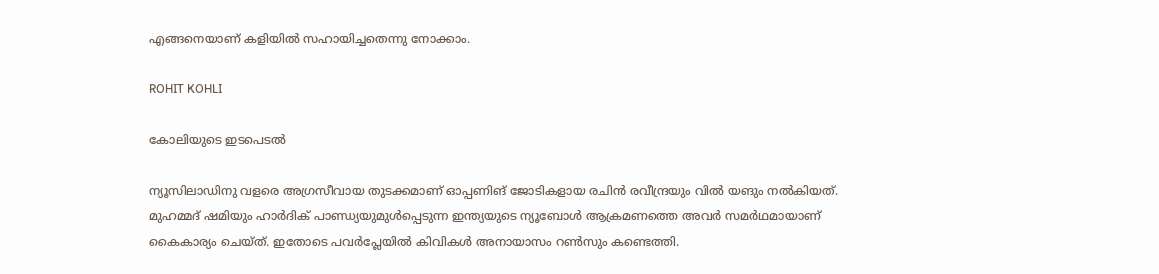എങ്ങനെയാണ് കളിയില്‍ സഹായിച്ചതെന്നു നോക്കാം.

ROHIT KOHLI

കോലിയുടെ ഇടപെടല്‍

ന്യൂസിലാഡിനു വളരെ അഗ്രസീവായ തുടക്കമാണ് ഓപ്പണിങ് ജോടികളായ രചിന്‍ രവീന്ദ്രയും വില്‍ യങും നല്‍കിയത്. മുഹമ്മദ് ഷമിയും ഹാര്‍ദിക് പാണ്ഡ്യയുമുള്‍പ്പെടുന്ന ഇന്ത്യയുടെ ന്യൂബോള്‍ ആക്രമണത്തെ അവര്‍ സമര്‍ഥമായാണ് കൈകാര്യം ചെയ്ത്. ഇതോടെ പവര്‍പ്ലേയില്‍ കിവികള്‍ അനായാസം റണ്‍സും കണ്ടെത്തി.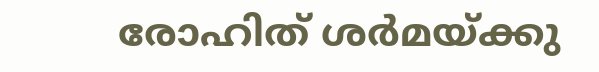രോഹിത് ശര്‍മയ്ക്കു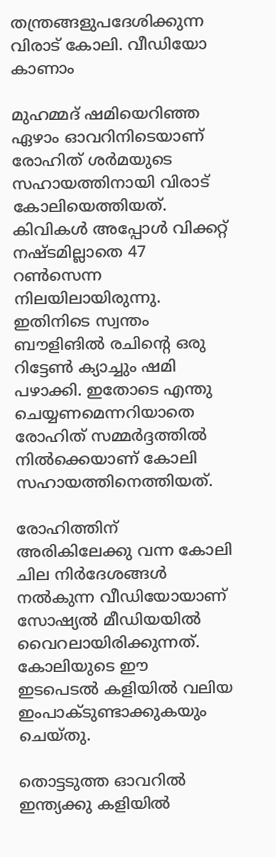തന്ത്രങ്ങളുപദേശിക്കുന്ന വിരാട് കോലി. വീഡിയോ കാണാം

മുഹമ്മദ് ഷമിയെറിഞ്ഞ ഏഴാം ഓവറിനിടെയാണ് രോഹിത് ശര്‍മയുടെ സഹായത്തിനായി വിരാട് കോലിയെത്തിയത്. കിവികള്‍ അപ്പോള്‍ വിക്കറ്റ് നഷ്ടമില്ലാതെ 47 റണ്‍സെന്ന നിലയിലായിരുന്നു. ഇതിനിടെ സ്വന്തം ബൗളിങില്‍ രചിന്റെ ഒരു റിട്ടേണ്‍ ക്യാച്ചും ഷമി പഴാക്കി. ഇതോടെ എന്തു ചെയ്യണമെന്നറിയാതെ രോഹിത് സമ്മര്‍ദ്ദത്തില്‍ നില്‍ക്കെയാണ് കോലി സഹായത്തിനെത്തിയത്.

രോഹിത്തിന് അരികിലേക്കു വന്ന കോലി ചില നിര്‍ദേശങ്ങള്‍ നല്‍കുന്ന വീഡിയോയാണ് സോഷ്യല്‍ മീഡിയയില്‍ വൈറലായിരിക്കുന്നത്. കോലിയുടെ ഈ ഇടപെടല്‍ കളിയില്‍ വലിയ ഇംപാക്ടുണ്ടാക്കുകയും ചെയ്തു.

തൊട്ടടുത്ത ഓവറില്‍ ഇന്ത്യക്കു കളിയില്‍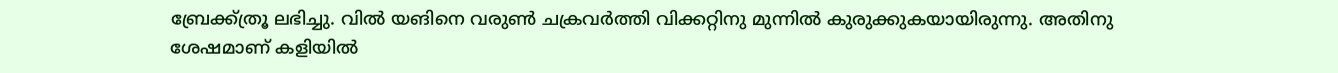ബ്രേക്ക്ത്രൂ ലഭിച്ചു. വില്‍ യങിനെ വരുണ്‍ ചക്രവര്‍ത്തി വിക്കറ്റിനു മുന്നില്‍ കുരുക്കുകയായിരുന്നു. അതിനു ശേഷമാണ് കളിയില്‍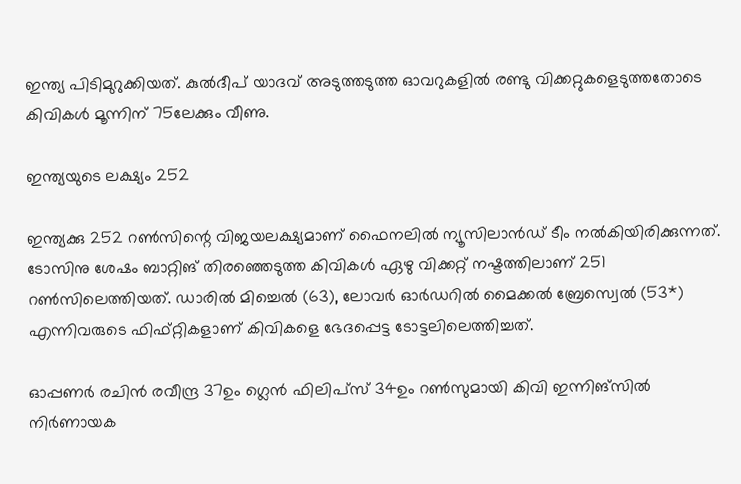ഇന്ത്യ പിടിമുറുക്കിയത്. കുല്‍ദീപ് യാദവ് അടുത്തടുത്ത ഓവറുകളില്‍ രണ്ടു വിക്കറ്റുകളെടുത്തതോടെ കിവികള്‍ മൂന്നിന് 75ലേക്കും വീണു.

ഇന്ത്യയുടെ ലക്ഷ്യം 252

ഇന്ത്യക്കു 252 റണ്‍സിന്റെ വിജയലക്ഷ്യമാണ് ഫൈനലില്‍ ന്യൂസിലാന്‍ഡ് ടീം നല്‍കിയിരിക്കുന്നത്. ടോസിനു ശേഷം ബാറ്റിങ് തിരഞ്ഞെടുത്ത കിവികള്‍ ഏഴു വിക്കറ്റ് നഷ്ടത്തിലാണ് 251 റണ്‍സിലെത്തിയത്. ഡാരില്‍ മിച്ചെല്‍ (63), ലോവര്‍ ഓര്‍ഡറില്‍ മൈക്കല്‍ ബ്രേസ്വെല്‍ (53*) എന്നിവരുടെ ഫിഫ്റ്റികളാണ് കിവികളെ ഭേദപ്പെട്ട ടോട്ടലിലെത്തിച്ചത്.

ഓപ്പണര്‍ രചിന്‍ രവീന്ദ്ര 37ഉം ഗ്ലെന്‍ ഫിലിപ്‌സ് 34ഉം റണ്‍സുമായി കിവി ഇന്നിങ്‌സില്‍ നിര്‍ണായക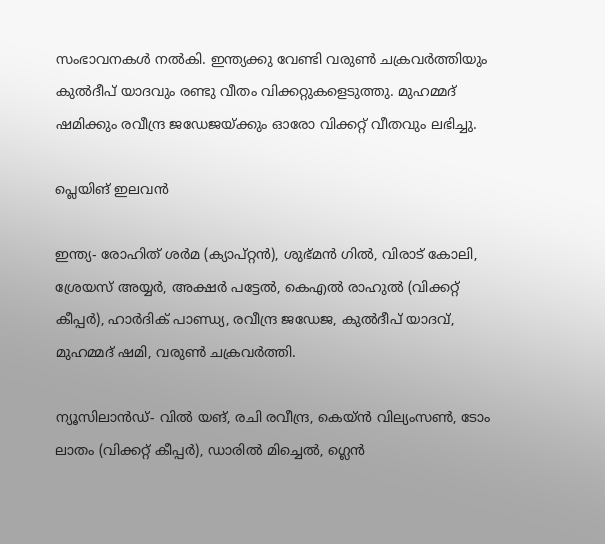സംഭാവനകള്‍ നല്‍കി. ഇന്ത്യക്കു വേണ്ടി വരുണ്‍ ചക്രവര്‍ത്തിയും കുല്‍ദീപ് യാദവും രണ്ടു വീതം വിക്കറ്റുകളെടുത്തു. മുഹമ്മദ് ഷമിക്കും രവീന്ദ്ര ജഡേജയ്ക്കും ഓരോ വിക്കറ്റ് വീതവും ലഭിച്ചു.

പ്ലെയിങ് ഇലവന്‍

ഇന്ത്യ- രോഹിത് ശര്‍മ (ക്യാപ്റ്റന്‍), ശുഭ്മന്‍ ഗില്‍, വിരാട് കോലി, ശ്രേയസ് അയ്യര്‍, അക്ഷര്‍ പട്ടേല്‍, കെഎല്‍ രാഹുല്‍ (വിക്കറ്റ് കീപ്പര്‍), ഹാര്‍ദിക് പാണ്ഡ്യ, രവീന്ദ്ര ജഡേജ, കുല്‍ദീപ് യാദവ്, മുഹമ്മദ് ഷമി, വരുണ്‍ ചക്രവര്‍ത്തി.

ന്യൂസിലാന്‍ഡ്- വില്‍ യങ്, രചി രവീന്ദ്ര, കെയ്ന്‍ വില്യംസണ്‍, ടോം ലാതം (വിക്കറ്റ് കീപ്പര്‍), ഡാരില്‍ മിച്ചെല്‍, ഗ്ലെന്‍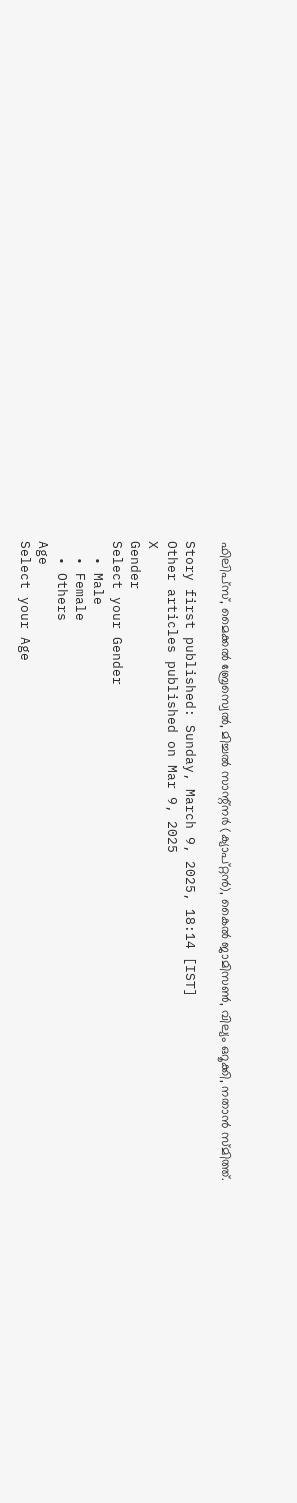ഫിലിപ്‌സ്, മൈക്കല്‍ ബ്രേസ്വെല്‍, മിച്ചല്‍ സാന്റ്നര്‍ (ക്യാപ്റ്റന്‍), കൈല്‍ ജാമിസണ്‍, വില്യം ഒറൂക്കി, നതാന്‍ സ്മിത്ത്.

Story first published: Sunday, March 9, 2025, 18:14 [IST]
Other articles published on Mar 9, 2025
X
Gender
Select your Gender
  • Male
  • Female
  • Others
Age
Select your Age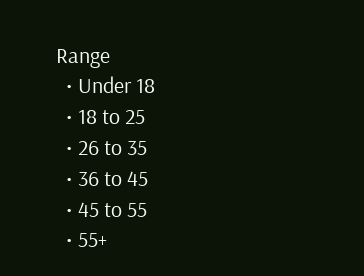Range
  • Under 18
  • 18 to 25
  • 26 to 35
  • 36 to 45
  • 45 to 55
  • 55+